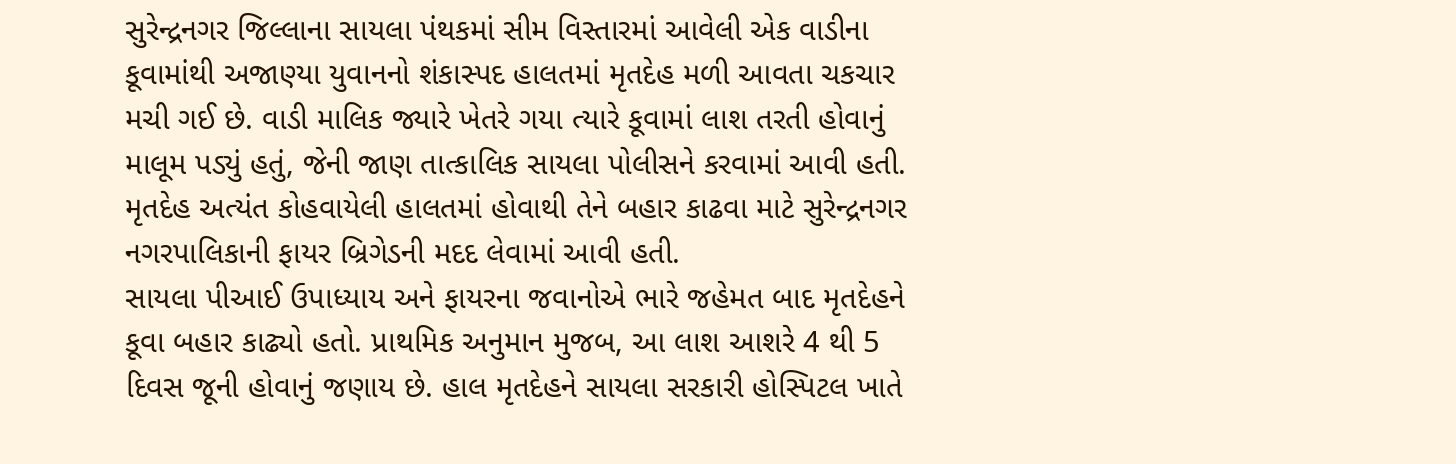સુરેન્દ્રનગર જિલ્લાના સાયલા પંથકમાં સીમ વિસ્તારમાં આવેલી એક વાડીના કૂવામાંથી અજાણ્યા યુવાનનો શંકાસ્પદ હાલતમાં મૃતદેહ મળી આવતા ચકચાર મચી ગઈ છે. વાડી માલિક જ્યારે ખેતરે ગયા ત્યારે કૂવામાં લાશ તરતી હોવાનું માલૂમ પડ્યું હતું, જેની જાણ તાત્કાલિક સાયલા પોલીસને કરવામાં આવી હતી.
મૃતદેહ અત્યંત કોહવાયેલી હાલતમાં હોવાથી તેને બહાર કાઢવા માટે સુરેન્દ્રનગર નગરપાલિકાની ફાયર બ્રિગેડની મદદ લેવામાં આવી હતી.
સાયલા પીઆઈ ઉપાધ્યાય અને ફાયરના જવાનોએ ભારે જહેમત બાદ મૃતદેહને કૂવા બહાર કાઢ્યો હતો. પ્રાથમિક અનુમાન મુજબ, આ લાશ આશરે 4 થી 5 દિવસ જૂની હોવાનું જણાય છે. હાલ મૃતદેહને સાયલા સરકારી હોસ્પિટલ ખાતે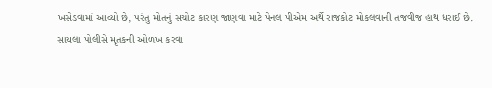ખસેડવામાં આવ્યો છે, પરંતુ મોતનું સચોટ કારણ જાણવા માટે પેનલ પીએમ અર્થે રાજકોટ મોકલવાની તજવીજ હાથ ધરાઈ છે.
સાયલા પોલીસે મૃતકની ઓળખ કરવા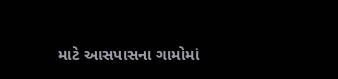માટે આસપાસના ગામોમાં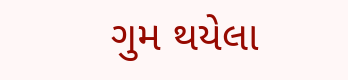ગુમ થયેલા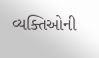વ્યક્તિઓની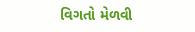વિગતો મેળવી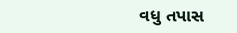વધુ તપાસ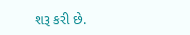શરૂ કરી છે.